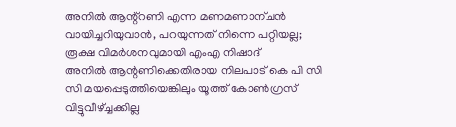അനിൽ ആന്റ്റണി എന്ന മണമണാന്ചൻ വായിച്ചറിയുവാൻ, പറയുന്നത് നിന്നെ പറ്റിയല്ല; രൂക്ഷ വിമർശനവുമായി എംഎ നിഷാദ്
അനിൽ ആന്റണിക്കെതിരായ നിലപാട് കെ പി സി സി മയപ്പെടുത്തിയെങ്കിലും യൂത്ത് കോൺഗ്രസ് വിട്ടുവീഴ്ച്ചക്കില്ല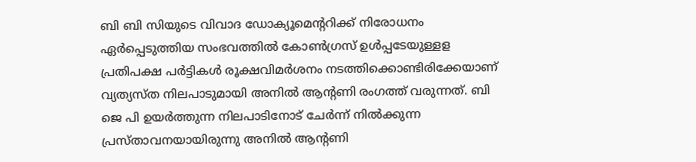ബി ബി സിയുടെ വിവാദ ഡോക്യൂമെന്ററിക്ക് നിരോധനം ഏർപ്പെടുത്തിയ സംഭവത്തിൽ കോൺഗ്രസ് ഉൾപ്പടേയുള്ളള പ്രതിപക്ഷ പർട്ടികൾ രൂക്ഷവിമർശനം നടത്തിക്കൊണ്ടിരിക്കേയാണ് വ്യത്യസ്ത നിലപാടുമായി അനിൽ ആന്റണി രംഗത്ത് വരുന്നത്. ബി ജെ പി ഉയർത്തുന്ന നിലപാടിനോട് ചേർന്ന് നിൽക്കുന്ന പ്രസ്താവനയായിരുന്നു അനിൽ ആന്റണി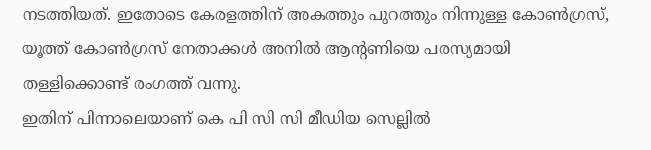നടത്തിയത്. ഇതോടെ കേരളത്തിന് അകത്തും പുറത്തും നിന്നുള്ള കോൺഗ്രസ്, യൂത്ത് കോൺഗ്രസ് നേതാക്കൾ അനിൽ ആന്റണിയെ പരസ്യമായി തള്ളിക്കൊണ്ട് രംഗത്ത് വന്നു.
ഇതിന് പിന്നാലെയാണ് കെ പി സി സി മീഡിയ സെല്ലിൽ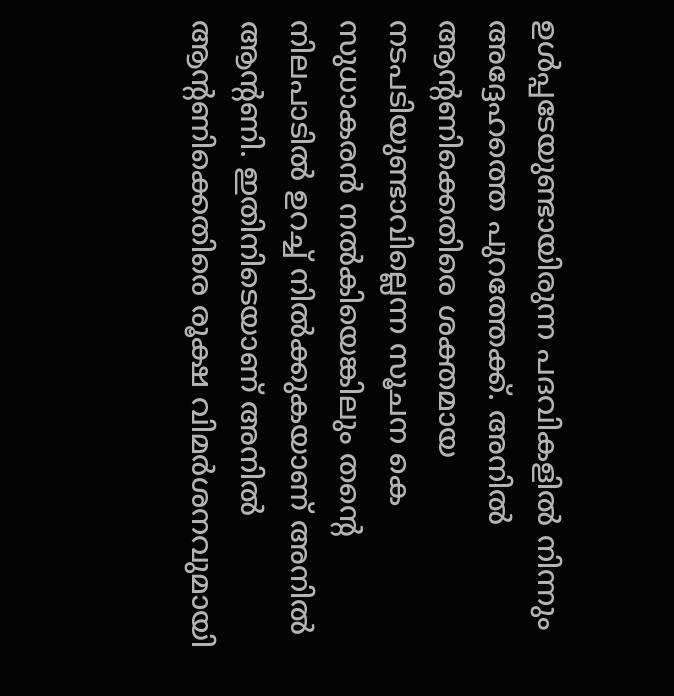ഉൾപ്പടേയുണ്ടായിരുന്ന പദവികളിൽ നിന്നും അദ്ദേഹത്തെ പുറത്തേക്ക്. അനിൽ ആന്റണിക്കെതിരെ ശക്തമായ നടപടിയുണ്ടാവില്ലെന്ന സൂചന കെ സുധാകരൻ നൽകിയെങ്കിലും തന്റെ നിലപാടിൽ ഉറച്ച് നിൽക്കുകയാണ് അനിൽ ആന്റണി. ഇതിനിടെയാണ് അനിൽ ആന്റണിക്കെതിരെ രൂക്ഷ വിമർശനവുമായി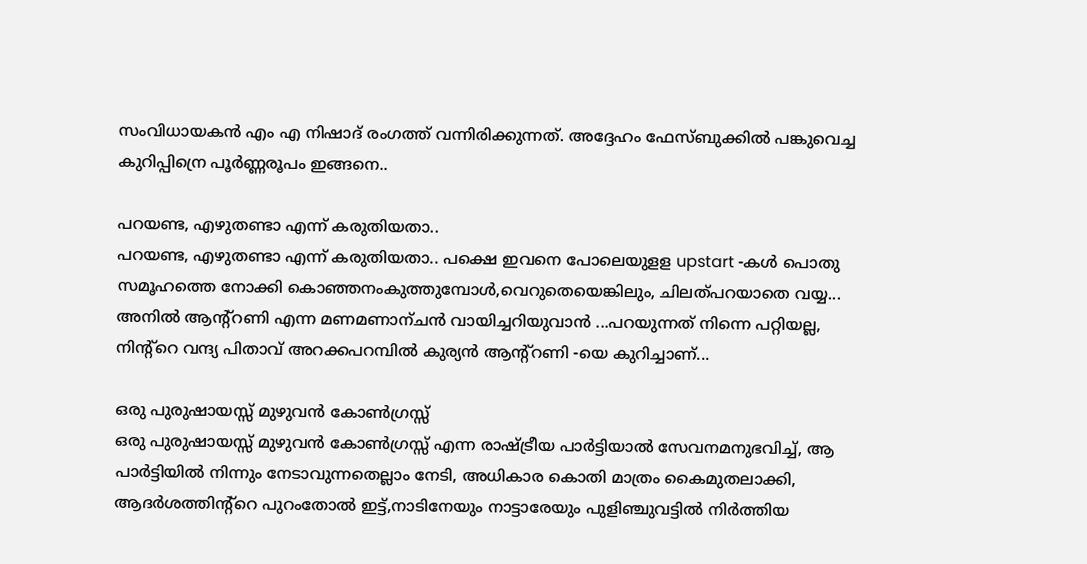സംവിധായകൻ എം എ നിഷാദ് രംഗത്ത് വന്നിരിക്കുന്നത്. അദ്ദേഹം ഫേസ്ബുക്കിൽ പങ്കുവെച്ച കുറിപ്പിന്രെ പൂർണ്ണരൂപം ഇങ്ങനെ..

പറയണ്ട, എഴുതണ്ടാ എന്ന് കരുതിയതാ..
പറയണ്ട, എഴുതണ്ടാ എന്ന് കരുതിയതാ.. പക്ഷെ ഇവനെ പോലെയുളള upstart -കൾ പൊതു സമൂഹത്തെ നോക്കി കൊഞ്ഞനംകുത്തുമ്പോൾ,വെറുതെയെങ്കിലും, ചിലത്പറയാതെ വയ്യ... അനിൽ ആന്റ്റണി എന്ന മണമണാന്ചൻ വായിച്ചറിയുവാൻ ...പറയുന്നത് നിന്നെ പറ്റിയല്ല, നിന്റ്റെ വന്ദ്യ പിതാവ് അറക്കപറമ്പിൽ കുര്യൻ ആന്റ്റണി -യെ കുറിച്ചാണ്...

ഒരു പുരുഷായസ്സ് മുഴുവൻ കോൺഗ്രസ്സ്
ഒരു പുരുഷായസ്സ് മുഴുവൻ കോൺഗ്രസ്സ് എന്ന രാഷ്ട്രീയ പാർട്ടിയാൽ സേവനമനുഭവിച്ച്, ആ പാർട്ടിയിൽ നിന്നും നേടാവുന്നതെല്ലാം നേടി, അധികാര കൊതി മാത്രം കൈമുതലാക്കി, ആദർശത്തിന്റ്റെ പുറംതോൽ ഇട്ട്,നാടിനേയും നാട്ടാരേയും പുളിഞ്ചുവട്ടിൽ നിർത്തിയ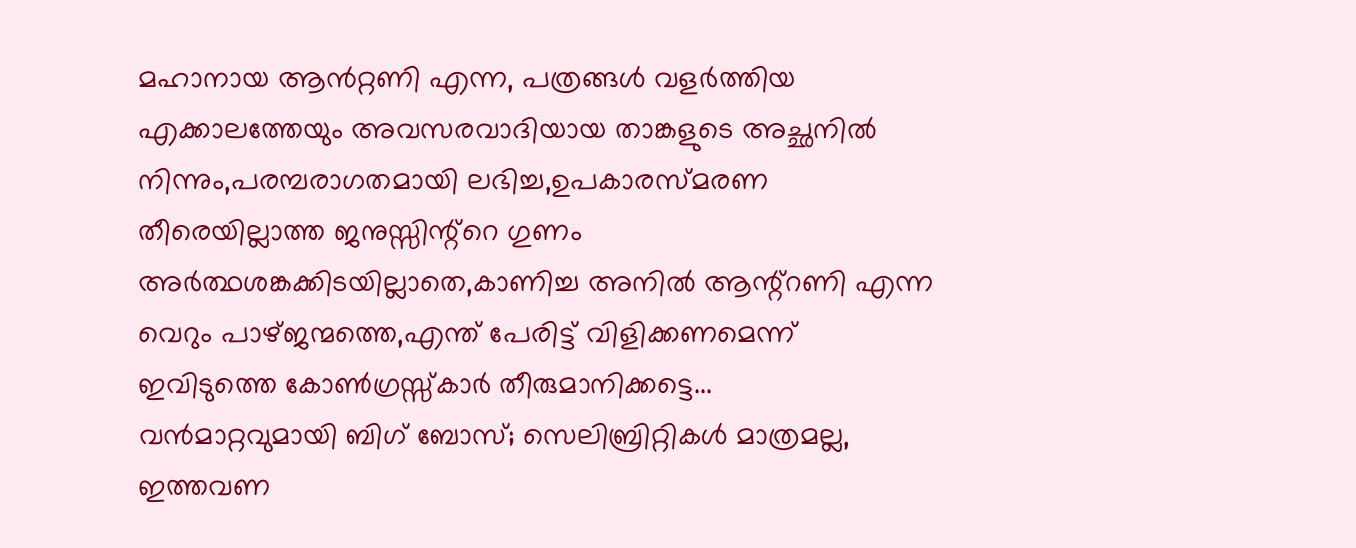മഹാനായ ആൻറ്റണി എന്ന, പത്രങ്ങൾ വളർത്തിയ എക്കാലത്തേയും അവസരവാദിയായ താങ്കളുടെ അച്ഛനിൽ നിന്നും,പരമ്പരാഗതമായി ലഭിച്ച,ഉപകാരസ്മരണ തീരെയില്ലാത്ത ജനുസ്സിന്റ്റെ ഗുണം അർത്ഥശങ്കക്കിടയില്ലാതെ,കാണിച്ച അനിൽ ആന്റ്റണി എന്ന വെറും പാഴ്ജന്മത്തെ,എന്ത് പേരിട്ട് വിളിക്കണമെന്ന് ഇവിടുത്തെ കോൺഗ്രസ്സ്കാർ തീരുമാനിക്കട്ടെ...
വൻമാറ്റവുമായി ബിഗ് ബോസ്; സെലിബ്രിറ്റികൾ മാത്രമല്ല, ഇത്തവണ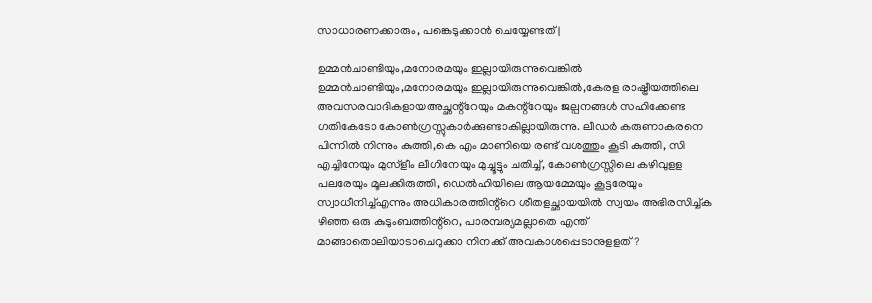സാധാരണക്കാരും, പങ്കെടുക്കാൻ ചെയ്യേണ്ടത് |

ഉമ്മൻചാണ്ടിയും,മനോരമയും ഇല്ലായിരുന്നുവെങ്കിൽ
ഉമ്മൻചാണ്ടിയും,മനോരമയും ഇല്ലായിരുന്നുവെങ്കിൽ,കേരള രാഷ്ട്രീയത്തിലെ അവസരവാദികളായഅച്ഛന്റ്റേയും മകന്റ്റേയും ജല്പനങ്ങൾ സഹിക്കേണ്ട ഗതികേടോ കോൺഗ്രസ്സുകാർക്കുണ്ടാകില്ലായിരുന്നു. ലീഡർ കരുണാകരനെ പിന്നിൽ നിന്നും കുത്തി,കെ എം മാണിയെ രണ്ട് വശത്തും കൂടി കുത്തി, സി എച്ചിനേയും മുസ്ളീം ലീഗിനേയും മുച്ചൂട്ടും ചതിച്ച്, കോൺഗ്രസ്സിലെ കഴിവുളള പലരേയും മൂലക്കിരുത്തി, ഡെൽഹിയിലെ ആയമ്മേയും കൂട്ടരേയും സ്വാധീനിച്ച്എന്നും അധികാരത്തിന്റ്റെ ശീതളച്ഛായയിൽ സ്വയം അഭിരസിച്ച്ക ഴിഞ്ഞ ഒരു കുടുംബത്തിന്റ്റെ, പാരമ്പര്യമല്ലാതെ എന്ത് മാങ്ങാതൊലിയാടാചെറുക്കാ നിനക്ക് അവകാശപ്പെടാനുളളത് ?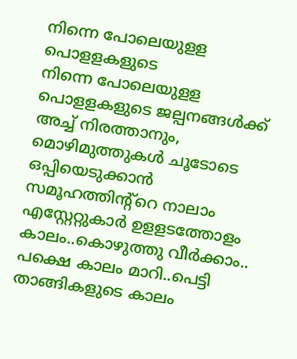നിന്നെ പോലെയുളള പൊളളകളുടെ
നിന്നെ പോലെയുളള പൊളളകളുടെ ജല്പനങ്ങൾക്ക് അച്ച് നിരത്താനും, മൊഴിമുത്തുകൾ ചൂടോടെ ഒപ്പിയെടുക്കാൻ സമൂഹത്തിന്റ്റെ നാലാം എസ്റ്റേറ്റുകാർ ഉളളടത്തോളം കാലം..കൊഴുത്തു വീർക്കാം.. പക്ഷെ കാലം മാറി..പെട്ടി താങ്ങികളുടെ കാലം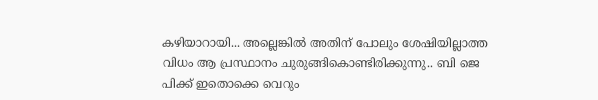കഴിയാറായി... അല്ലെങ്കിൽ അതിന് പോലും ശേഷിയില്ലാത്ത വിധം ആ പ്രസ്ഥാനം ചുരുങ്ങികൊണ്ടിരിക്കുന്നു.. ബി ജെ പിക്ക് ഇതൊക്കെ വെറും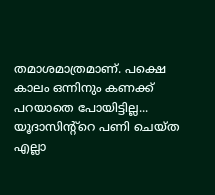തമാശമാത്രമാണ്. പക്ഷെ കാലം ഒന്നിനും കണക്ക് പറയാതെ പോയിട്ടില്ല... യൂദാസിന്റ്റെ പണി ചെയ്ത എല്ലാ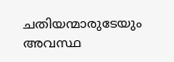ചതിയന്മാരുടേയും അവസ്ഥ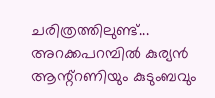ചരിത്രത്തിലുണ്ട്... അറക്കപറമ്പിൽ കുര്യൻ ആന്റ്റണിയും കുടുംബവും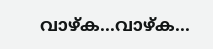വാഴ്ക...വാഴ്ക...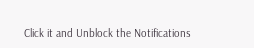Click it and Unblock the Notifications